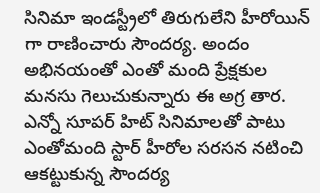సినిమా ఇండస్ట్రీలో తిరుగులేని హీరోయిన్ గా రాణించారు సౌందర్య. అందం అభినయంతో ఎంతో మంది ప్రేక్షకుల మనసు గెలుచుకున్నారు ఈ అగ్ర తార. ఎన్నో సూపర్ హిట్ సినిమాలతో పాటు ఎంతోమంది స్టార్ హీరోల సరసన నటించి ఆకట్టుకున్న సౌందర్య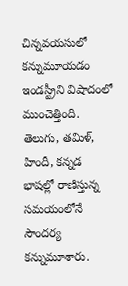చిన్నవయసులో కన్నుమూయడం ఇండస్ట్రీని విషాదంలో ముంచెత్తింది. తెలుగు, తమిళ్, హిందీ, కన్నడ భాషల్లో రాణిస్తున్న సమయంలోనే సౌందర్య కన్నుమూశారు.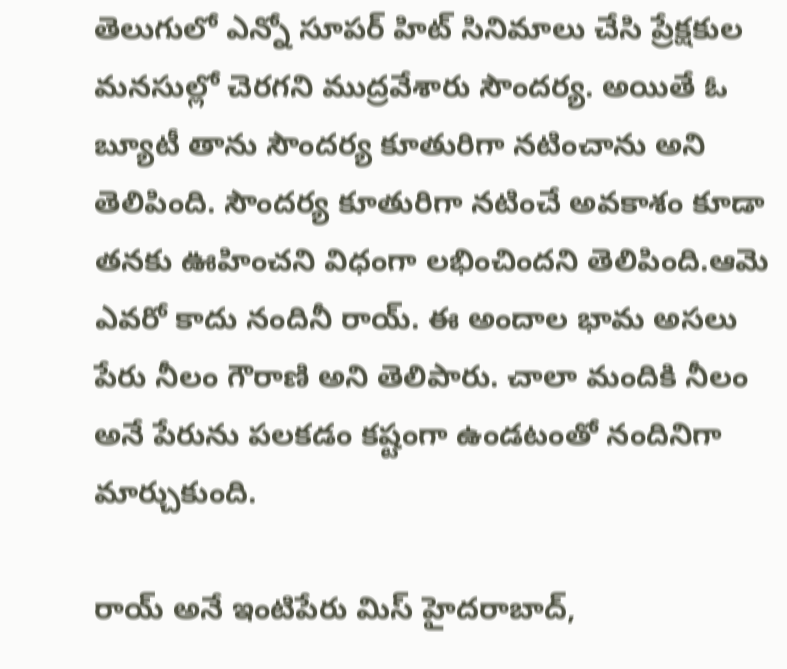తెలుగులో ఎన్నో సూపర్ హిట్ సినిమాలు చేసి ప్రేక్షకుల మనసుల్లో చెరగని ముద్రవేశారు సౌందర్య. అయితే ఓ బ్యూటీ తాను సౌందర్య కూతురిగా నటించాను అని తెలిపింది. సౌందర్య కూతురిగా నటించే అవకాశం కూడా తనకు ఊహించని విధంగా లభించిందని తెలిపింది.ఆమె ఎవరో కాదు నందినీ రాయ్. ఈ అందాల భామ అసలు పేరు నీలం గౌరాణి అని తెలిపారు. చాలా మందికి నీలం అనే పేరును పలకడం కష్టంగా ఉండటంతో నందినిగా మార్చుకుంది.

రాయ్ అనే ఇంటిపేరు మిస్ హైదరాబాద్,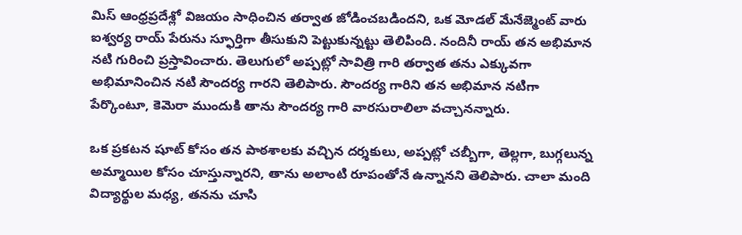మిస్ ఆంధ్రప్రదేశ్లో విజయం సాధించిన తర్వాత జోడించబడిందని, ఒక మోడల్ మేనేజ్మెంట్ వారు ఐశ్వర్య రాయ్ పేరును స్ఫూర్తిగా తీసుకుని పెట్టుకున్నట్టు తెలిపింది. నందినీ రాయ్ తన అభిమాన నటి గురించి ప్రస్తావించారు. తెలుగులో అప్పట్లో సావిత్రి గారి తర్వాత తను ఎక్కువగా అభిమానించిన నటి సౌందర్య గారని తెలిపారు. సౌందర్య గారిని తన అభిమాన నటిగా పేర్కొంటూ, కెమెరా ముందుకి తాను సౌందర్య గారి వారసురాలిలా వచ్చానన్నారు.

ఒక ప్రకటన షూట్ కోసం తన పాఠశాలకు వచ్చిన దర్శకులు, అప్పట్లో చబ్బీగా, తెల్లగా, బుగ్గలున్న అమ్మాయిల కోసం చూస్తున్నారని, తాను అలాంటి రూపంతోనే ఉన్నానని తెలిపారు. చాలా మంది విద్యార్థుల మధ్య, తనను చూసి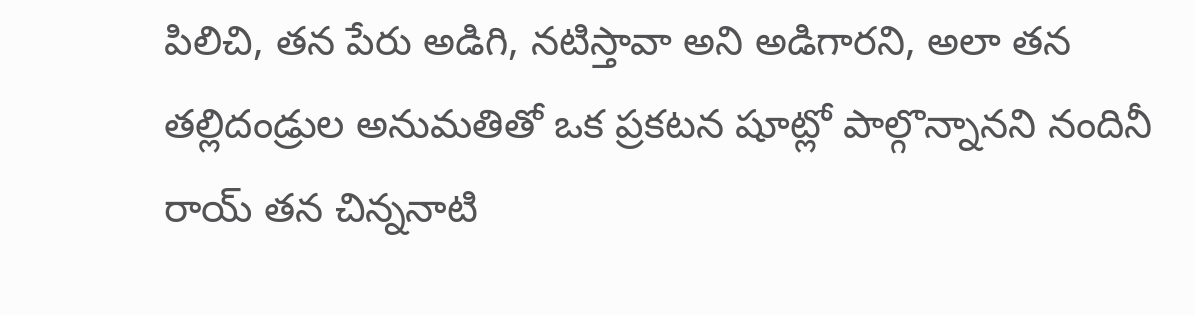పిలిచి, తన పేరు అడిగి, నటిస్తావా అని అడిగారని, అలా తన తల్లిదండ్రుల అనుమతితో ఒక ప్రకటన షూట్లో పాల్గొన్నానని నందినీ రాయ్ తన చిన్ననాటి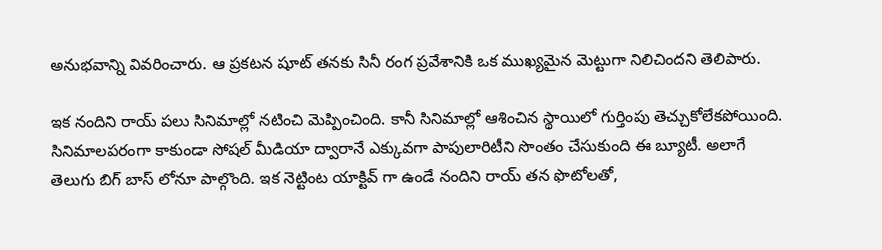అనుభవాన్ని వివరించారు. ఆ ప్రకటన షూట్ తనకు సినీ రంగ ప్రవేశానికి ఒక ముఖ్యమైన మెట్టుగా నిలిచిందని తెలిపారు.

ఇక నందిని రాయ్ పలు సినిమాల్లో నటించి మెప్పించింది. కానీ సినిమాల్లో ఆశించిన స్థాయిలో గుర్తింపు తెచ్చుకోలేకపోయింది. సినిమాలపరంగా కాకుండా సోషల్ మీడియా ద్వారానే ఎక్కువగా పాపులారిటీని సొంతం చేసుకుంది ఈ బ్యూటీ. అలాగే తెలుగు బిగ్ బాస్ లోనూ పాల్గొంది. ఇక నెట్టింట యాక్టివ్ గా ఉండే నందిని రాయ్ తన ఫొటోలతో,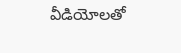వీడియోలతో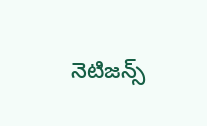నెటిజన్స్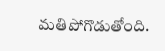మతిపోగొడుతోంది.